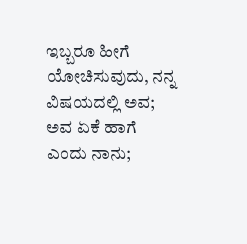ಇಬ್ಬರೂ ಹೀಗೆ ಯೋಚಿಸುವುದು, ನನ್ನ ವಿಷಯದಲ್ಲಿ ಅವ; ಅವ ಏಕೆ ಹಾಗೆ ಎಂದು ನಾನು;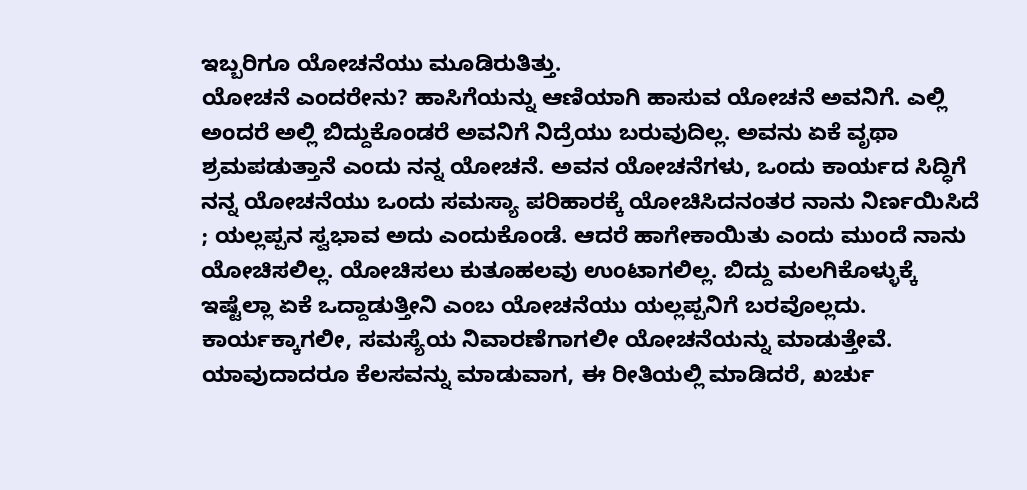ಇಬ್ಬರಿಗೂ ಯೋಚನೆಯು ಮೂಡಿರುತಿತ್ತು.
ಯೋಚನೆ ಎಂದರೇನು? ಹಾಸಿಗೆಯನ್ನು ಆಣಿಯಾಗಿ ಹಾಸುವ ಯೋಚನೆ ಅವನಿಗೆ. ಎಲ್ಲಿ ಅಂದರೆ ಅಲ್ಲಿ ಬಿದ್ದುಕೊಂಡರೆ ಅವನಿಗೆ ನಿದ್ರೆಯು ಬರುವುದಿಲ್ಲ. ಅವನು ಏಕೆ ವೃಥಾ ಶ್ರಮಪಡುತ್ತಾನೆ ಎಂದು ನನ್ನ ಯೋಚನೆ. ಅವನ ಯೋಚನೆಗಳು, ಒಂದು ಕಾರ್ಯದ ಸಿದ್ಧಿಗೆ ನನ್ನ ಯೋಚನೆಯು ಒಂದು ಸಮಸ್ಯಾ ಪರಿಹಾರಕ್ಕೆ ಯೋಚಿಸಿದನಂತರ ನಾನು ನಿರ್ಣಯಿಸಿದೆ ; ಯಲ್ಲಪ್ಪನ ಸ್ವಭಾವ ಅದು ಎಂದುಕೊಂಡೆ. ಆದರೆ ಹಾಗೇಕಾಯಿತು ಎಂದು ಮುಂದೆ ನಾನು ಯೋಚಿಸಲಿಲ್ಲ. ಯೋಚಿಸಲು ಕುತೂಹಲವು ಉಂಟಾಗಲಿಲ್ಲ. ಬಿದ್ದು ಮಲಗಿಕೊಳ್ಳುಕ್ಕೆ ಇಷ್ಟೆಲ್ಲಾ ಏಕೆ ಒದ್ದಾಡುತ್ತೀನಿ ಎಂಬ ಯೋಚನೆಯು ಯಲ್ಲಪ್ಪನಿಗೆ ಬರವೊಲ್ಲದು.
ಕಾರ್ಯಕ್ಕಾಗಲೀ, ಸಮಸ್ಯೆಯ ನಿವಾರಣೆಗಾಗಲೀ ಯೋಚನೆಯನ್ನು ಮಾಡುತ್ತೇವೆ. ಯಾವುದಾದರೂ ಕೆಲಸವನ್ನು ಮಾಡುವಾಗ, ಈ ರೀತಿಯಲ್ಲಿ ಮಾಡಿದರೆ, ಖರ್ಚು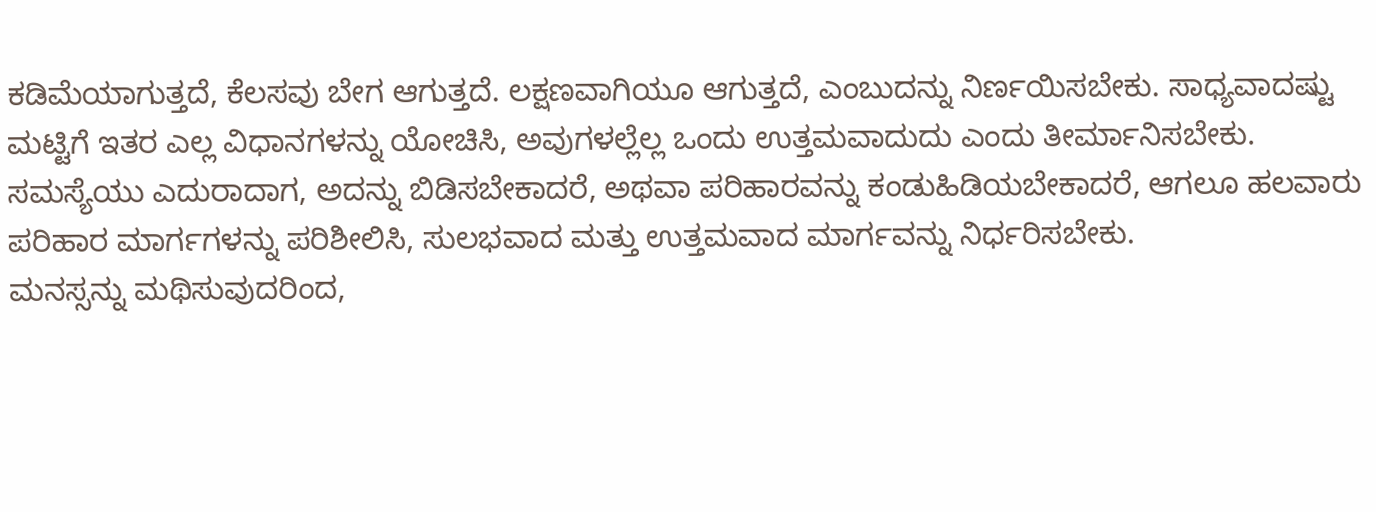ಕಡಿಮೆಯಾಗುತ್ತದೆ, ಕೆಲಸವು ಬೇಗ ಆಗುತ್ತದೆ. ಲಕ್ಷಣವಾಗಿಯೂ ಆಗುತ್ತದೆ, ಎಂಬುದನ್ನು ನಿರ್ಣಯಿಸಬೇಕು. ಸಾಧ್ಯವಾದಷ್ಟು ಮಟ್ಟಿಗೆ ಇತರ ಎಲ್ಲ ವಿಧಾನಗಳನ್ನು ಯೋಚಿಸಿ, ಅವುಗಳಲ್ಲೆಲ್ಲ ಒಂದು ಉತ್ತಮವಾದುದು ಎಂದು ತೀರ್ಮಾನಿಸಬೇಕು. ಸಮಸ್ಯೆಯು ಎದುರಾದಾಗ, ಅದನ್ನು ಬಿಡಿಸಬೇಕಾದರೆ, ಅಥವಾ ಪರಿಹಾರವನ್ನು ಕಂಡುಹಿಡಿಯಬೇಕಾದರೆ, ಆಗಲೂ ಹಲವಾರು ಪರಿಹಾರ ಮಾರ್ಗಗಳನ್ನು ಪರಿಶೀಲಿಸಿ, ಸುಲಭವಾದ ಮತ್ತು ಉತ್ತಮವಾದ ಮಾರ್ಗವನ್ನು ನಿರ್ಧರಿಸಬೇಕು.
ಮನಸ್ಸನ್ನು ಮಥಿಸುವುದರಿಂದ,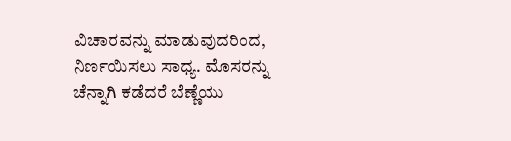ವಿಚಾರವನ್ನು ಮಾಡುವುದರಿಂದ, ನಿರ್ಣಯಿಸಲು ಸಾಧ್ಯ. ಮೊಸರನ್ನು ಚೆನ್ನಾಗಿ ಕಡೆದರೆ ಬೆಣ್ಣೆಯು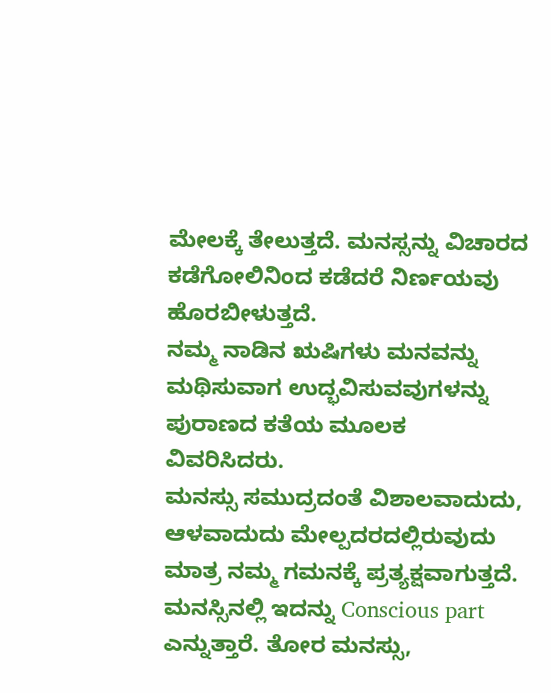ಮೇಲಕ್ಕೆ ತೇಲುತ್ತದೆ. ಮನಸ್ಸನ್ನು ವಿಚಾರದ ಕಡೆಗೋಲಿನಿಂದ ಕಡೆದರೆ ನಿರ್ಣಯವು ಹೊರಬೀಳುತ್ತದೆ.
ನಮ್ಮ ನಾಡಿನ ಋಷಿಗಳು ಮನವನ್ನು ಮಥಿಸುವಾಗ ಉದ್ಭವಿಸುವವುಗಳನ್ನು ಪುರಾಣದ ಕತೆಯ ಮೂಲಕ ವಿವರಿಸಿದರು.
ಮನಸ್ಸು ಸಮುದ್ರದಂತೆ ವಿಶಾಲವಾದುದು, ಆಳವಾದುದು ಮೇಲ್ಪದರದಲ್ಲಿರುವುದು ಮಾತ್ರ ನಮ್ಮ ಗಮನಕ್ಕೆ ಪ್ರತ್ಯಕ್ಷವಾಗುತ್ತದೆ. ಮನಸ್ಸಿನಲ್ಲಿ ಇದನ್ನು Conscious part ಎನ್ನುತ್ತಾರೆ. ತೋರ ಮನಸ್ಸು,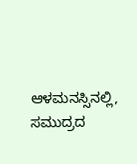ಆಳಮನಸ್ಸಿನಲ್ಲಿ, ಸಮುದ್ರದ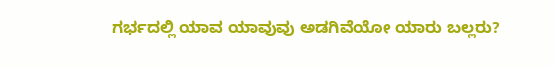ಗರ್ಭದಲ್ಲಿ ಯಾವ ಯಾವುವು ಅಡಗಿವೆಯೋ ಯಾರು ಬಲ್ಲರು?